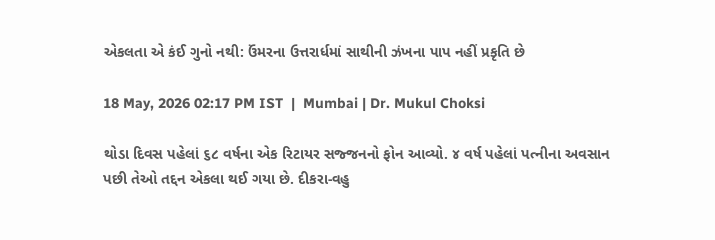એકલતા એ કંઈ ગુનો નથી: ઉંમરના ઉત્તરાર્ધમાં સાથીની ઝંખના પાપ નહીં પ્રકૃતિ છે

18 May, 2026 02:17 PM IST  |  Mumbai | Dr. Mukul Choksi

થોડા દિવસ પહેલાં ૬૮ વર્ષના એક રિટાયર સજ્જનનો ફોન આવ્યો. ૪ વર્ષ પહેલાં પત્નીના અવસાન પછી તેઓ તદ્દન એકલા થઈ ગયા છે. દીકરા-વહુ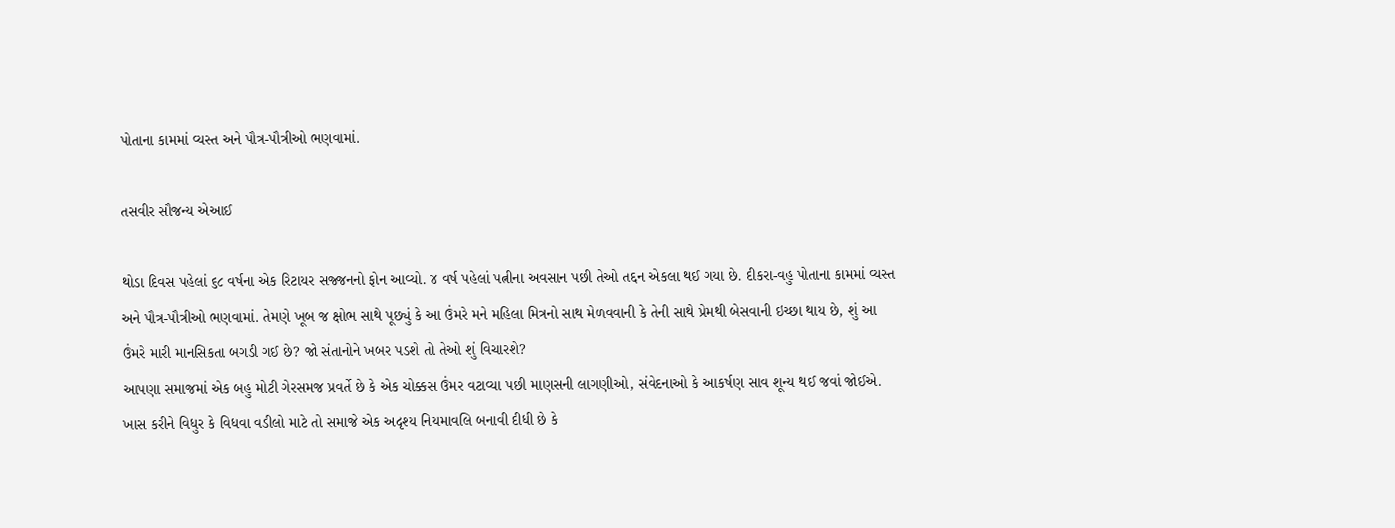પોતાના કામમાં વ્યસ્ત અને પૌત્ર-પૌત્રીઓ ભણવામાં.

તસવીર સૌજન્ય એઆઈ

થોડા દિવસ પહેલાં ૬૮ વર્ષના એક રિટાયર સજ્જનનો ફોન આવ્યો. ૪ વર્ષ પહેલાં પત્નીના અવસાન પછી તેઓ તદ્દન એકલા થઈ ગયા છે. દીકરા-વહુ પોતાના કામમાં વ્યસ્ત અને પૌત્ર-પૌત્રીઓ ભણવામાં. તેમણે ખૂબ જ ક્ષોભ સાથે પૂછ્યું કે આ ઉંમરે મને મહિલા મિત્રનો સાથ મેળવવાની કે તેની સાથે પ્રેમથી બેસવાની ઇચ્છા થાય છે, શું આ ઉંમરે મારી માનસિકતા બગડી ગઈ છે? જો સંતાનોને ખબર પડશે તો તેઓ શું વિચારશે?
આપણા સમાજમાં એક બહુ મોટી ગેરસમજ પ્રવર્તે છે કે એક ચોક્કસ ઉંમર વટાવ્યા પછી માણસની લાગણીઓ, સંવેદનાઓ કે આકર્ષણ સાવ શૂન્ય થઈ જવાં જોઈએ. ખાસ કરીને વિધુર કે વિધવા વડીલો માટે તો સમાજે એક અદૃશ્ય નિયમાવલિ બનાવી દીધી છે કે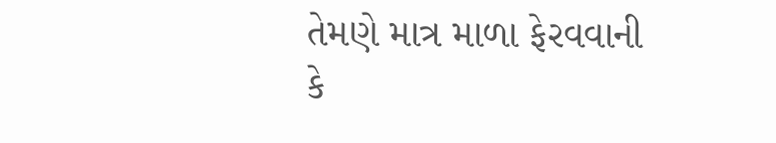તેમણે માત્ર માળા ફેરવવાની કે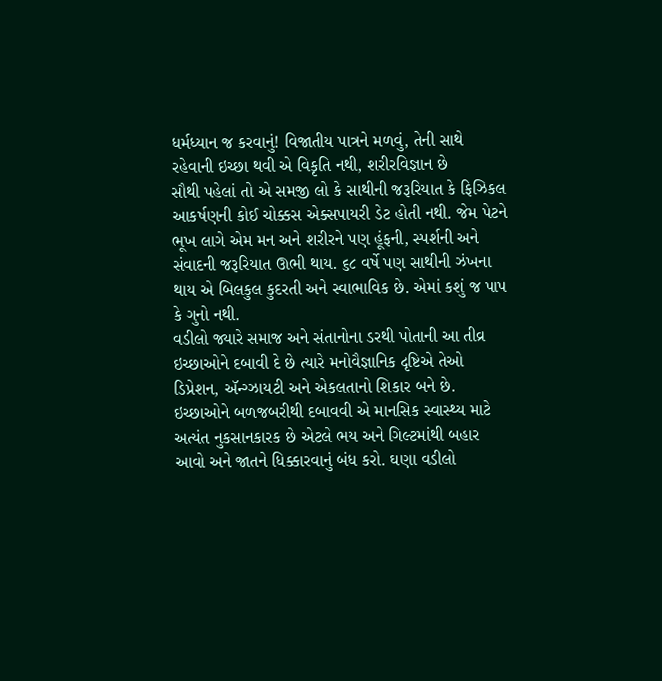ધર્મધ્યાન જ કરવાનું! વિજાતીય પાત્રને મળવું, તેની સાથે રહેવાની ઇચ્છા થવી એ વિકૃતિ નથી, શરીરવિજ્ઞાન છે
સૌથી પહેલાં તો એ સમજી લો કે સાથીની જરૂરિયાત કે ફિઝિકલ આકર્ષણની કોઈ ચોક્કસ એક્સપાયરી ડેટ હોતી નથી. જેમ પેટને ભૂખ લાગે એમ મન અને શરીરને પણ હૂંફની, સ્પર્શની અને સંવાદની જરૂરિયાત ઊભી થાય. ૬૮ વર્ષે પણ સાથીની ઝંખના થાય એ બિલકુલ કુદરતી અને સ્વાભાવિક છે. એમાં કશું જ પાપ કે ગુનો નથી.
વડીલો જ્યારે સમાજ અને સંતાનોના ડરથી પોતાની આ તીવ્ર ઇચ્છાઓને દબાવી દે છે ત્યારે મનોવૈજ્ઞાનિક દૃષ્ટિએ તેઓ ડિપ્રેશન, ઍન્ગ્ઝાયટી અને એકલતાનો શિકાર બને છે. ઇચ્છાઓને બળજબરીથી દબાવવી એ માનસિક સ્વાસ્થ્ય માટે અત્યંત નુકસાનકારક છે એટલે ભય અને ગિલ્ટમાંથી બહાર આવો અને જાતને ધિક્કારવાનું બંધ કરો. ઘણા વડીલો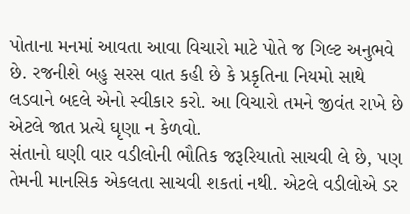પોતાના મનમાં આવતા આવા વિચારો માટે પોતે જ ગિલ્ટ અનુભવે છે. રજનીશે બહુ સરસ વાત કહી છે કે પ્રકૃતિના નિયમો સાથે લડવાને બદલે એનો સ્વીકાર કરો. આ વિચારો તમને જીવંત રાખે છે એટલે જાત પ્રત્યે ઘૃણા ન કેળવો.
સંતાનો ઘણી વાર વડીલોની ભૌતિક જરૂરિયાતો સાચવી લે છે, પણ તેમની માનસિક એકલતા સાચવી શકતાં નથી. એટલે વડીલોએ ડર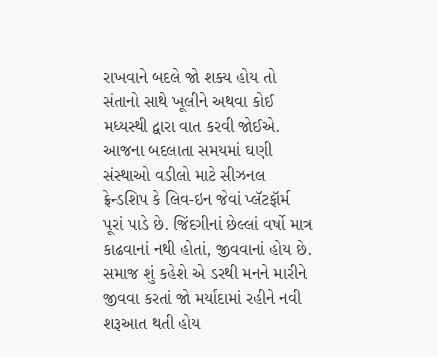રાખવાને બદલે જો શક્ય હોય તો સંતાનો સાથે ખૂલીને અથવા કોઈ મધ્યસ્થી દ્વારા વાત કરવી જોઈએ. આજના બદલાતા સમયમાં ઘણી સંસ્થાઓ વડીલો માટે સીઝનલ ફ્રેન્ડશિપ કે લિવ-ઇન જેવાં પ્લૅટફૉર્મ પૂરાં પાડે છે. જિંદગીનાં છેલ્લાં વર્ષો માત્ર કાઢવાનાં નથી હોતાં, જીવવાનાં હોય છે. સમાજ શું કહેશે એ ડરથી મનને મારીને જીવવા કરતાં જો મર્યાદામાં રહીને નવી શરૂઆત થતી હોય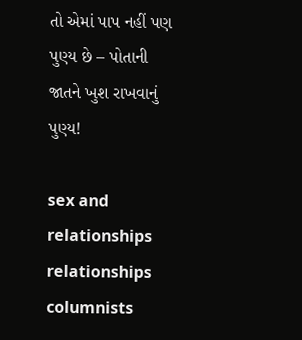તો એમાં પાપ નહીં પણ પુણ્ય છે – પોતાની જાતને ખુશ રાખવાનું પુણ્ય!

sex and relationships relationships columnists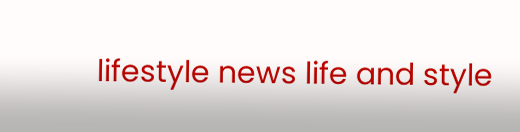lifestyle news life and style